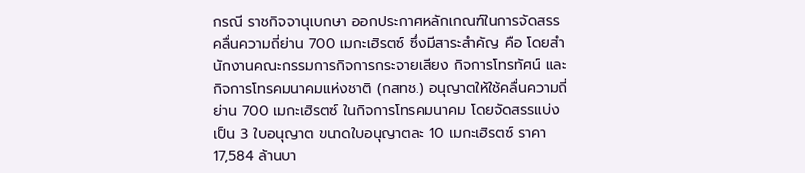กรณี ราชกิจจานุเบกษา ออกประกาศหลักเกณฑ์ในการจัดสรรคลื่นความถี่ย่าน 700 เมกะเฮิรตซ์ ซึ่งมีสาระสำคัญ คือ โดยสำนักงานคณะกรรมการกิจการกระจายเสียง กิจการโทรทัศน์ และกิจการโทรคมนาคมแห่งชาติ (กสทช.) อนุญาตให้ใช้คลื่นความถี่ย่าน 700 เมกะเฮิรตซ์ ในกิจการโทรคมนาคม โดยจัดสรรแบ่งเป็น 3 ใบอนุญาต ขนาดใบอนุญาตละ 10 เมกะเฮิรตซ์ ราคา 17,584 ล้านบา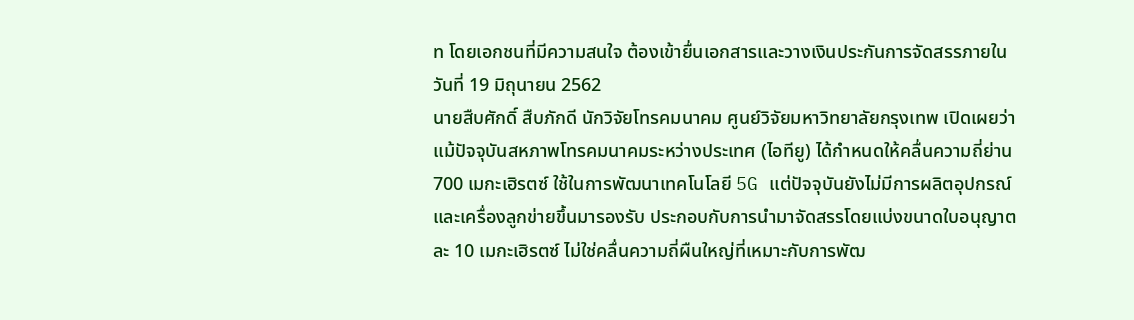ท โดยเอกชนที่มีความสนใจ ต้องเข้ายื่นเอกสารและวางเงินประกันการจัดสรรภายในวันที่ 19 มิถุนายน 2562
นายสืบศักดิ์ สืบภักดี นักวิจัยโทรคมนาคม ศูนย์วิจัยมหาวิทยาลัยกรุงเทพ เปิดเผยว่า แม้ปัจจุบันสหภาพโทรคมนาคมระหว่างประเทศ (ไอทียู) ได้กำหนดให้คลื่นความถี่ย่าน 700 เมกะเฮิรตซ์ ใช้ในการพัฒนาเทคโนโลยี 5G แต่ปัจจุบันยังไม่มีการผลิตอุปกรณ์และเครื่องลูกข่ายขึ้นมารองรับ ประกอบกับการนำมาจัดสรรโดยแบ่งขนาดใบอนุญาตละ 10 เมกะเฮิรตซ์ ไม่ใช่คลื่นความถี่ผืนใหญ่ที่เหมาะกับการพัฒ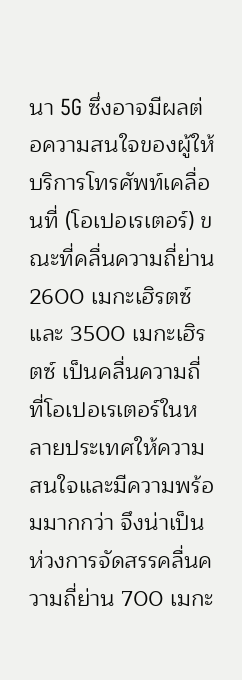นา 5G ซึ่งอาจมีผลต่อความสนใจของผู้ให้บริการโทรศัพท์เคลื่อนที่ (โอเปอเรเตอร์) ขณะที่คลื่นความถี่ย่าน 2600 เมกะเฮิรตซ์ และ 3500 เมกะเฮิรตซ์ เป็นคลื่นความถี่ที่โอเปอเรเตอร์ในหลายประเทศให้ความสนใจและมีความพร้อมมากกว่า จึงน่าเป็นห่วงการจัดสรรคลื่นความถี่ย่าน 700 เมกะ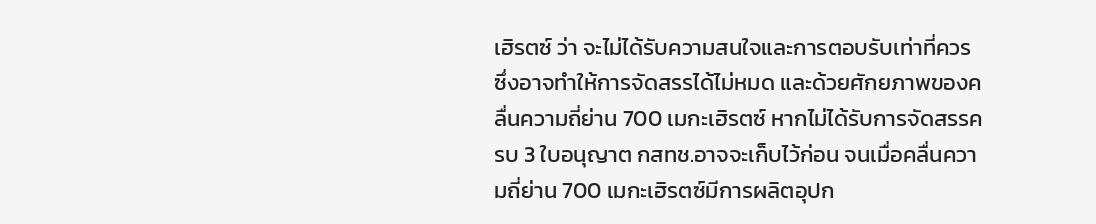เฮิรตซ์ ว่า จะไม่ได้รับความสนใจและการตอบรับเท่าที่ควร ซึ่งอาจทำให้การจัดสรรได้ไม่หมด และด้วยศักยภาพของคลื่นความถี่ย่าน 700 เมกะเฮิรตซ์ หากไม่ได้รับการจัดสรรครบ 3 ใบอนุญาต กสทช.อาจจะเก็บไว้ก่อน จนเมื่อคลื่นความถี่ย่าน 700 เมกะเฮิรตซ์มีการผลิตอุปก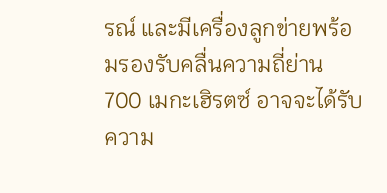รณ์ และมีเครื่องลูกข่ายพร้อมรองรับคลื่นความถี่ย่าน 700 เมกะเฮิรตซ์ อาจจะได้รับความ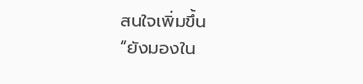สนใจเพิ่มขึ้น
“ยังมองใน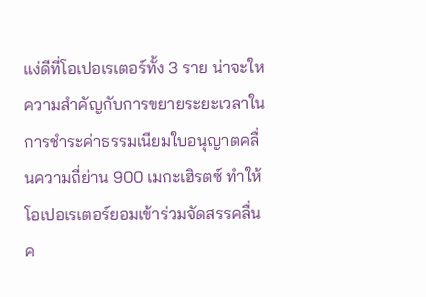แง่ดีที่โอเปอเรเตอร์ทั้ง 3 ราย น่าจะใหความสำคัญกับการขยายระยะเวลาในการชำระค่าธรรมเนียมใบอนุญาตคลื่นความถี่ย่าน 900 เมกะเฮิรตซ์ ทำให้โอเปอเรเตอร์ยอมเข้าร่วมจัดสรรคลื่นค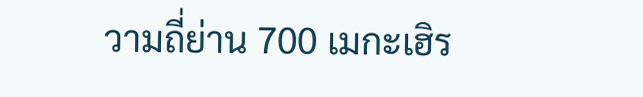วามถี่ย่าน 700 เมกะเฮิร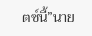ตซ์นี้”นาย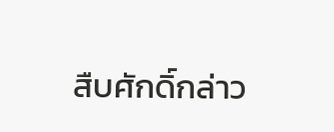สืบศักดิ์กล่าว